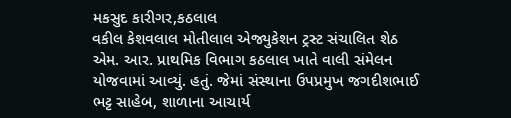મકસુદ કારીગર,કઠલાલ
વકીલ કેશવલાલ મોતીલાલ એજ્યુકેશન ટ્રસ્ટ સંચાલિત શેઠ એમ. આર. પ્રાથમિક વિભાગ કઠલાલ ખાતે વાલી સંમેલન યોજવામાં આવ્યું. હતું. જેમાં સંસ્થાના ઉપપ્રમુખ જગદીશભાઈ ભટ્ટ સાહેબ, શાળાના આચાર્ય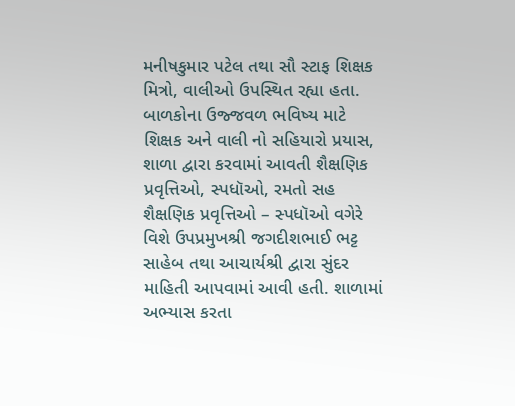મનીષકુમાર પટેલ તથા સૌ સ્ટાફ શિક્ષક મિત્રો, વાલીઓ ઉપસ્થિત રહ્યા હતા. બાળકોના ઉજ્જવળ ભવિષ્ય માટે શિક્ષક અને વાલી નો સહિયારો પ્રયાસ, શાળા દ્વારા કરવામાં આવતી શૈક્ષણિક પ્રવૃત્તિઓ, સ્પધૉઓ, રમતો સહ શૈક્ષણિક પ્રવૃત્તિઓ – સ્પધૉઓ વગેરે વિશે ઉપપ્રમુખશ્રી જગદીશભાઈ ભટ્ટ સાહેબ તથા આચાર્યશ્રી દ્વારા સુંદર માહિતી આપવામાં આવી હતી. શાળામાં અભ્યાસ કરતા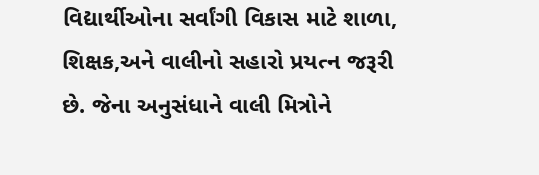વિદ્યાર્થીઓના સર્વાંગી વિકાસ માટે શાળા, શિક્ષક,અને વાલીનો સહારો પ્રયત્ન જરૂરી છે. જેના અનુસંધાને વાલી મિત્રોને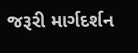જરૂરી માર્ગદર્શન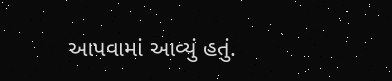આપવામાં આવ્યું હતું.